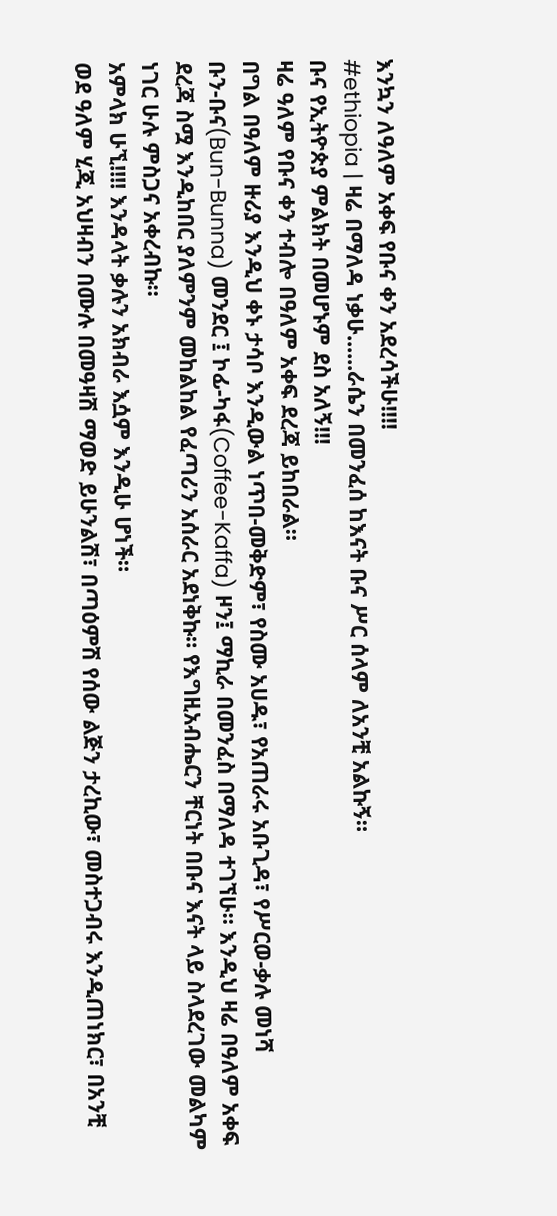እንኳን ለዓለም አቀፍ የቡና ቀን አደረሳችሁ!!!!
#ethiopia | ዛሬ በማለዳ ነቃሁ......ራሴን በመንፈሰ ከእናት ቡና ሥር ሰላም ለአንቺ አልኩኝ።
ቡና የኢትዮጵያ ምልክት በመሆኑም ደስ አለኝ!!!
ዛሬ ዓለም የቡና ቀን ተብሎ በዓለም አቀፍ ደረጃ ይከበራል።
በግል በዓለም ዙሪያ እንዲህ ቀኑ ታሳቦ እንዲውል ነጥበ-መቅድም፣ የስሙ አሀዱ፣ የአጠራሩ አቡጊዳ፣ የሥርወ-ቃሉ መነሻ
ቡን-ቡና(Bun-Bunna) መንደር ፤ ኮፊ-ካፋ(Coffee-Kaffa) ዞን፤ ማኪራ በመንፈስ በማለዳ ተገኘሁ። እንዲህ ዛሬ በዓለም አቀፍ ደረጃ ስሟ እንዲከበር ያለምንም መከልከል የፈጣሪን አሰራር አደነቅኩ። የእግዚአብሔርን ቸርነት በቡና እናት ላይ ስላደረገው መልካም ነገር ሁሉ ምስጋና አቀረብኩ።
አምላክ ሁኚ!!!! እንዳላት ቃሉን አክብራ እሷም እንዲሁ ሆነች።
ወደ ዓለም ሂጂ አህዛብን በሙሉ በመዓዛሽ ማወድ ይሁንልሽ፣ በጣዕምሽ የሰው ልጅን ታረኪው፣ መስተጋብሩ እንዲጠነክር፣ በአንቺ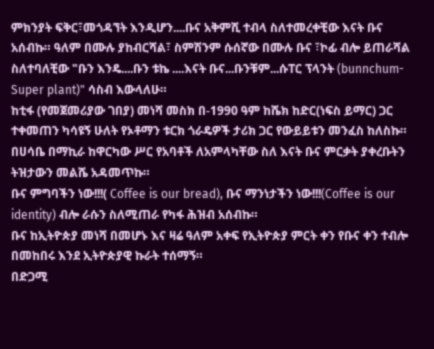ምክንያት ፍቅር፣መጎዳኘት እንዲሆን....ቡና አቅምሺ ተብላ ስለተመረቀቺው እናት ቡና አሰብኩ። ዓለም በሙሉ ያከብርሻል፣ ስምሽንም ሱሰኛው በሙሉ ቡና ፣ኮፊ ብሎ ይጠራሻል ስለተባለቺው "ቡን እንዴ....ቡን ቱኬ ....እናት ቡና...ቡንቹም...ሱፐር ፕላንት (bunnchum-Super plant)" ሳስብ እውላለሁ።
ከቲፋ (የመጀመሪያው ገበያ) መነሻ መስክ በ-1990 ዓም ከሼክ ከድር(ነፍስ ይማር) ጋር ተቀመጠን ካሳዩኝ ሁለት የኦቶማን ቱርክ ጎራዴዎች ታሪክ ጋር የውይይቱን መንፈስ ከለስኩ። በሀሳቤ በማኪራ ከዋርካው ሥር የአባቶች ለአምላካቸው ስለ እናት ቡና ምርቃት ያቀረቡትን ትዝታውን መልሼ አዳመጥኩ።
ቡና ምግባችን ነው!!!( Coffee is our bread), ቡና ማንነታችን ነው!!!(Coffee is our identity) ብሎ ራሱን ስለሚጠራ የካፋ ሕዝብ አሰብኩ።
ቡና ከኢትዮጵያ መነሻ በመሆኑ እና ዛሬ ዓለም አቀፍ የኢትዮጵያ ምርት ቀን የቡና ቀን ተብሎ በመከበሩ እንደ ኢትዮጵያዊ ኩራት ተሰማኝ።
በድጋሚ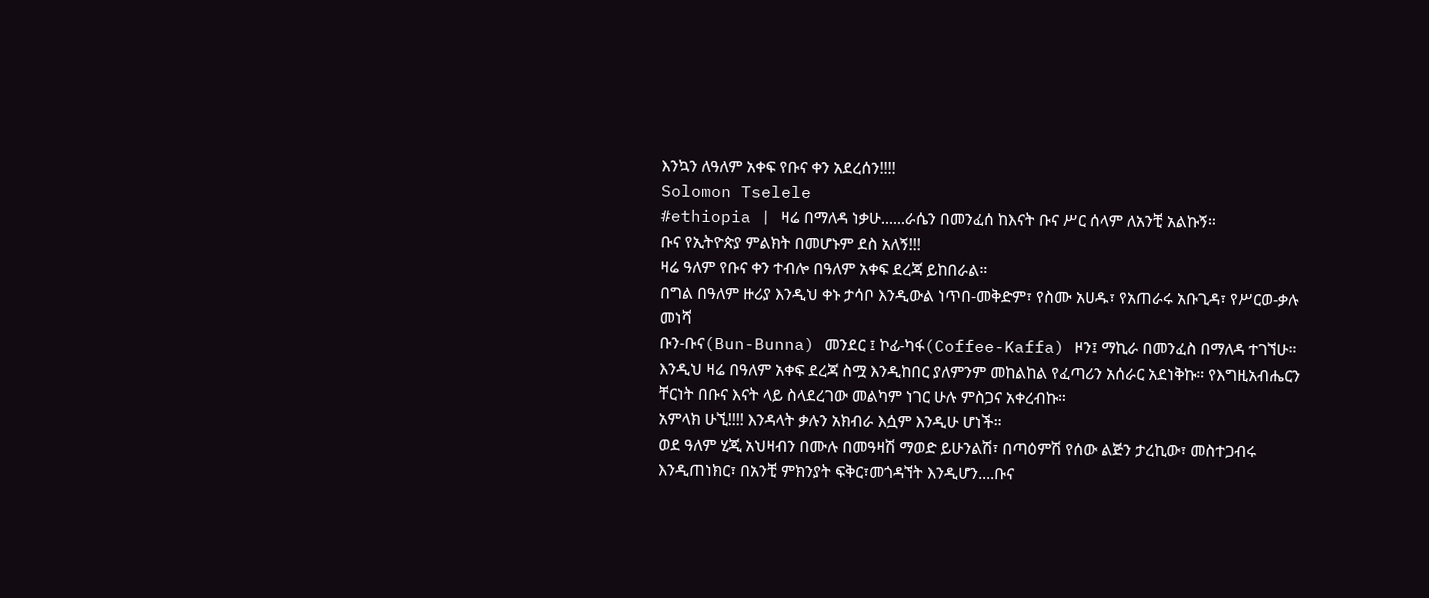እንኳን ለዓለም አቀፍ የቡና ቀን አደረሰን!!!!
Solomon Tselele
#ethiopia | ዛሬ በማለዳ ነቃሁ......ራሴን በመንፈሰ ከእናት ቡና ሥር ሰላም ለአንቺ አልኩኝ።
ቡና የኢትዮጵያ ምልክት በመሆኑም ደስ አለኝ!!!
ዛሬ ዓለም የቡና ቀን ተብሎ በዓለም አቀፍ ደረጃ ይከበራል።
በግል በዓለም ዙሪያ እንዲህ ቀኑ ታሳቦ እንዲውል ነጥበ-መቅድም፣ የስሙ አሀዱ፣ የአጠራሩ አቡጊዳ፣ የሥርወ-ቃሉ መነሻ
ቡን-ቡና(Bun-Bunna) መንደር ፤ ኮፊ-ካፋ(Coffee-Kaffa) ዞን፤ ማኪራ በመንፈስ በማለዳ ተገኘሁ። እንዲህ ዛሬ በዓለም አቀፍ ደረጃ ስሟ እንዲከበር ያለምንም መከልከል የፈጣሪን አሰራር አደነቅኩ። የእግዚአብሔርን ቸርነት በቡና እናት ላይ ስላደረገው መልካም ነገር ሁሉ ምስጋና አቀረብኩ።
አምላክ ሁኚ!!!! እንዳላት ቃሉን አክብራ እሷም እንዲሁ ሆነች።
ወደ ዓለም ሂጂ አህዛብን በሙሉ በመዓዛሽ ማወድ ይሁንልሽ፣ በጣዕምሽ የሰው ልጅን ታረኪው፣ መስተጋብሩ እንዲጠነክር፣ በአንቺ ምክንያት ፍቅር፣መጎዳኘት እንዲሆን....ቡና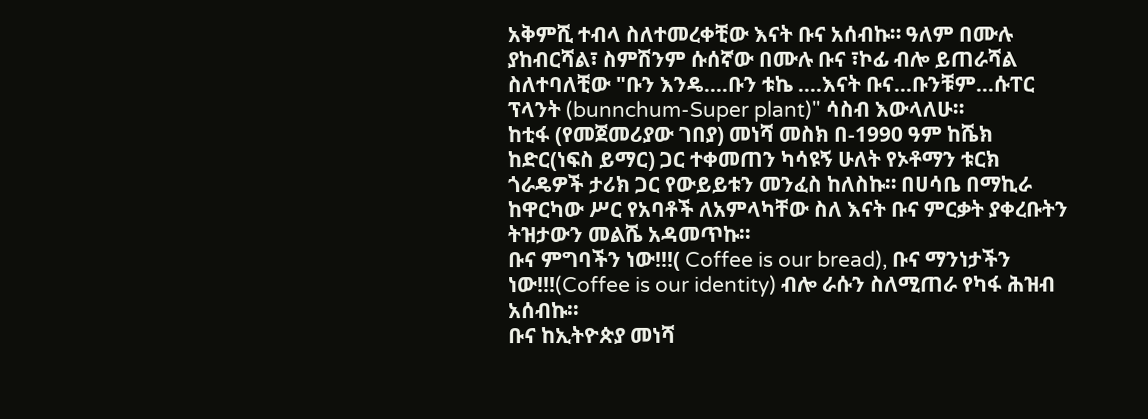አቅምሺ ተብላ ስለተመረቀቺው እናት ቡና አሰብኩ። ዓለም በሙሉ ያከብርሻል፣ ስምሽንም ሱሰኛው በሙሉ ቡና ፣ኮፊ ብሎ ይጠራሻል ስለተባለቺው "ቡን እንዴ....ቡን ቱኬ ....እናት ቡና...ቡንቹም...ሱፐር ፕላንት (bunnchum-Super plant)" ሳስብ እውላለሁ።
ከቲፋ (የመጀመሪያው ገበያ) መነሻ መስክ በ-1990 ዓም ከሼክ ከድር(ነፍስ ይማር) ጋር ተቀመጠን ካሳዩኝ ሁለት የኦቶማን ቱርክ ጎራዴዎች ታሪክ ጋር የውይይቱን መንፈስ ከለስኩ። በሀሳቤ በማኪራ ከዋርካው ሥር የአባቶች ለአምላካቸው ስለ እናት ቡና ምርቃት ያቀረቡትን ትዝታውን መልሼ አዳመጥኩ።
ቡና ምግባችን ነው!!!( Coffee is our bread), ቡና ማንነታችን ነው!!!(Coffee is our identity) ብሎ ራሱን ስለሚጠራ የካፋ ሕዝብ አሰብኩ።
ቡና ከኢትዮጵያ መነሻ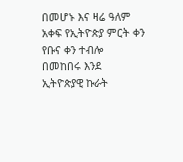በመሆኑ እና ዛሬ ዓለም አቀፍ የኢትዮጵያ ምርት ቀን የቡና ቀን ተብሎ በመከበሩ እንደ ኢትዮጵያዊ ኩራት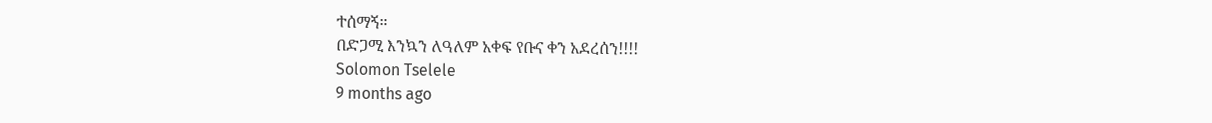ተሰማኝ።
በድጋሚ እንኳን ለዓለም አቀፍ የቡና ቀን አደረሰን!!!!
Solomon Tselele
9 months ago